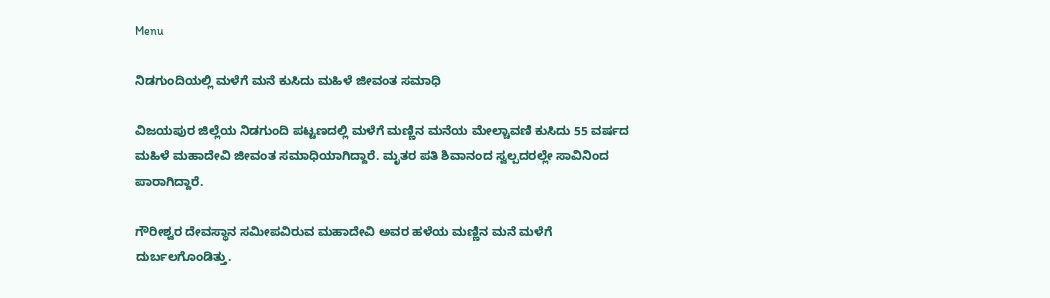Menu

ನಿಡಗುಂದಿಯಲ್ಲಿ ಮಳೆಗೆ ಮನೆ ಕುಸಿದು ಮಹಿಳೆ ಜೀವಂತ ಸಮಾಧಿ

ವಿಜಯಪುರ ಜಿಲ್ಲೆಯ ನಿಡಗುಂದಿ ಪಟ್ಟಣದಲ್ಲಿ ಮಳೆಗೆ ಮಣ್ಣಿನ ಮನೆಯ ಮೇಲ್ಚಾವಣಿ ಕುಸಿದು 55 ವರ್ಷದ ಮಹಿಳೆ ಮಹಾದೇವಿ ಜೀವಂತ ಸಮಾಧಿಯಾಗಿದ್ದಾರೆ. ಮೃತರ ಪತಿ ಶಿವಾನಂದ ಸ್ವಲ್ಪದರಲ್ಲೇ ಸಾವಿನಿಂದ ಪಾರಾಗಿದ್ದಾರೆ.

ಗೌರೀಶ್ವರ ದೇವಸ್ಥಾನ ಸಮೀಪವಿರುವ ಮಹಾದೇವಿ ಅವರ ಹಳೆಯ ಮಣ್ಣಿನ ಮನೆ ಮಳೆಗೆ ದುರ್ಬಲಗೊಂಡಿತ್ತು.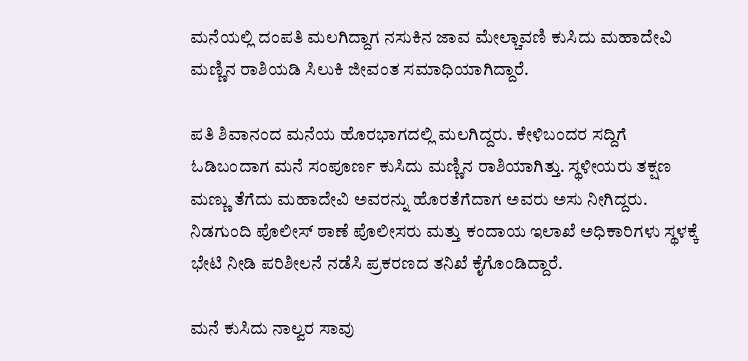ಮನೆಯಲ್ಲಿ ದಂಪತಿ ಮಲಗಿದ್ದಾಗ ನಸುಕಿನ ಜಾವ ಮೇಲ್ಚಾವಣಿ ಕುಸಿದು ಮಹಾದೇವಿ ಮಣ್ಣಿನ ರಾಶಿಯಡಿ ಸಿಲುಕಿ ಜೀವಂತ ಸಮಾಧಿಯಾಗಿದ್ದಾರೆ.

ಪತಿ ಶಿವಾನಂದ ಮನೆಯ ಹೊರಭಾಗದಲ್ಲಿ ಮಲಗಿದ್ದರು. ಕೇಳಿಬಂದರ ಸದ್ದಿಗೆ ಓಡಿಬಂದಾಗ ಮನೆ ಸಂಪೂರ್ಣ ಕುಸಿದು ಮಣ್ಣಿನ ರಾಶಿಯಾಗಿತ್ತು. ಸ್ಥಳೀಯರು ತಕ್ಷಣ ಮಣ್ಣು ತೆಗೆದು ಮಹಾದೇವಿ ಅವರನ್ನು ಹೊರತೆಗೆದಾಗ ಅವರು ಅಸು ನೀಗಿದ್ದರು.
ನಿಡಗುಂದಿ ಪೊಲೀಸ್ ಠಾಣೆ ಪೊಲೀಸರು ಮತ್ತು ಕಂದಾಯ ಇಲಾಖೆ ಅಧಿಕಾರಿಗಳು ಸ್ಥಳಕ್ಕೆ ಭೇಟಿ ನೀಡಿ ಪರಿಶೀಲನೆ ನಡೆಸಿ ಪ್ರಕರಣದ ತನಿಖೆ ಕೈಗೊಂಡಿದ್ದಾರೆ.

ಮನೆ ಕುಸಿದು ನಾಲ್ವರ ಸಾವು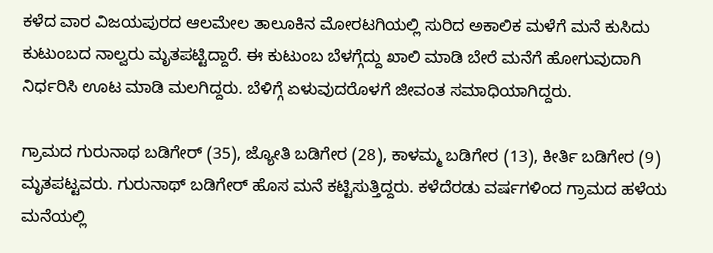ಕಳೆದ ವಾರ ವಿಜಯಪುರದ ಆಲಮೇಲ ತಾಲೂಕಿನ ಮೋರಟಗಿಯಲ್ಲಿ ಸುರಿದ ಅಕಾಲಿಕ ಮಳೆಗೆ ಮನೆ ಕುಸಿದು ಕುಟುಂಬದ ನಾಲ್ವರು ಮೃತಪಟ್ಟಿದ್ದಾರೆ. ಈ ಕುಟುಂಬ ಬೆಳಗ್ಗೆದ್ದು ಖಾಲಿ ಮಾಡಿ ಬೇರೆ ಮನೆಗೆ ಹೋಗುವುದಾಗಿ ನಿರ್ಧರಿಸಿ ಊಟ ಮಾಡಿ ಮಲಗಿದ್ದರು. ಬೆಳಿಗ್ಗೆ ಏಳುವುದರೊಳಗೆ ಜೀವಂತ ಸಮಾಧಿಯಾಗಿದ್ದರು.

ಗ್ರಾಮದ ಗುರುನಾಥ ಬಡಿಗೇರ್ (35), ಜ್ಯೋತಿ ಬಡಿಗೇರ (28), ಕಾಳಮ್ಮ ಬಡಿಗೇರ (13), ಕೀರ್ತಿ ಬಡಿಗೇರ (9) ಮೃತಪಟ್ಟವರು. ಗುರುನಾಥ್ ಬಡಿಗೇರ್ ಹೊಸ ಮನೆ ಕಟ್ಟಿಸುತ್ತಿದ್ದರು. ಕಳೆದೆರಡು ವರ್ಷಗಳಿಂದ ಗ್ರಾಮದ ಹಳೆಯ ಮನೆಯಲ್ಲಿ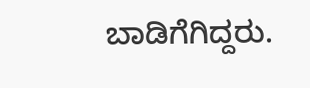ಬಾಡಿಗೆಗಿದ್ದರು.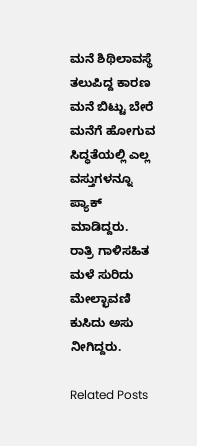ಮನೆ ಶಿಥಿಲಾವಸ್ಥೆ ತಲುಪಿದ್ದ ಕಾರಣ ಮನೆ ಬಿಟ್ಟು ಬೇರೆ ಮನೆಗೆ ಹೋಗುವ ಸಿದ್ಧತೆಯಲ್ಲಿ ಎಲ್ಲ ವಸ್ತುಗಳನ್ನೂ ಪ್ಯಾಕ್ ಮಾಡಿದ್ದರು. ರಾತ್ರಿ ಗಾಳಿಸಹಿತ ಮಳೆ ಸುರಿದು ಮೇಲ್ಛಾವಣಿ ಕುಸಿದು ಅಸು ನೀಗಿದ್ದರು.

Related Posts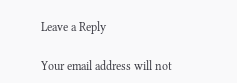Leave a Reply

Your email address will not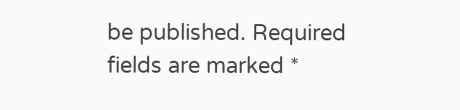be published. Required fields are marked *